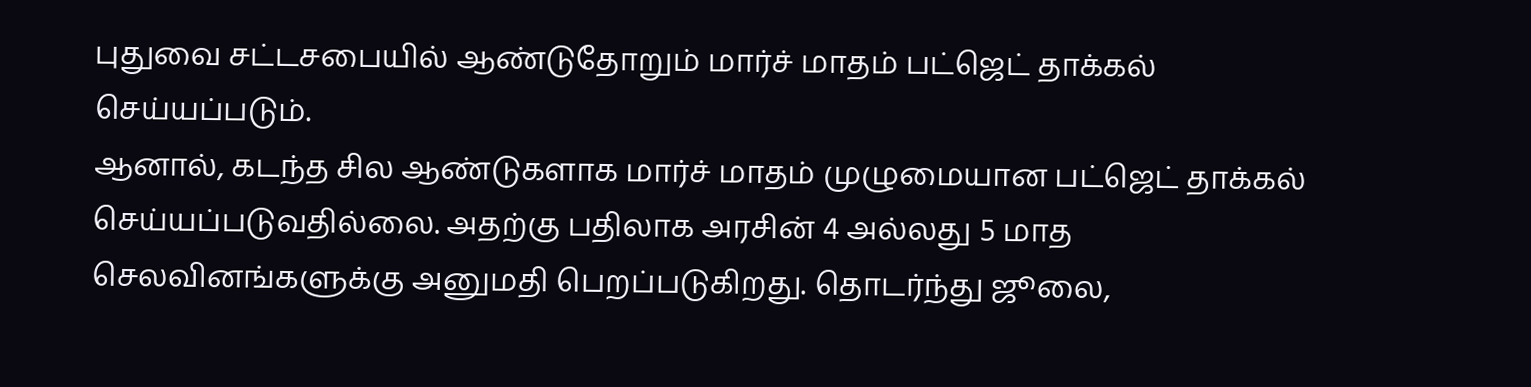புதுவை சட்டசபையில் ஆண்டுதோறும் மார்ச் மாதம் பட்ஜெட் தாக்கல் செய்யப்படும்.
ஆனால், கடந்த சில ஆண்டுகளாக மார்ச் மாதம் முழுமையான பட்ஜெட் தாக்கல் செய்யப்படுவதில்லை. அதற்கு பதிலாக அரசின் 4 அல்லது 5 மாத செலவினங்களுக்கு அனுமதி பெறப்படுகிறது. தொடர்ந்து ஜூலை,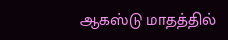ஆகஸ்டு மாதத்தில்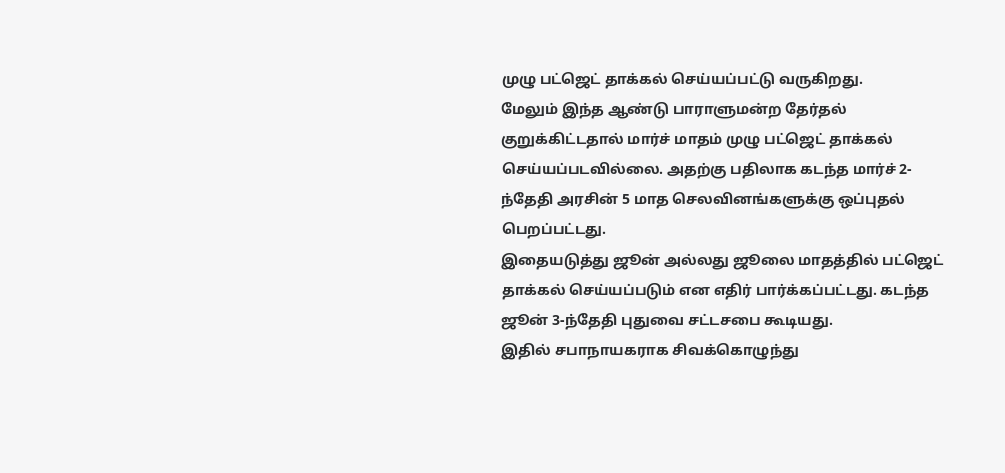முழு பட்ஜெட் தாக்கல் செய்யப்பட்டு வருகிறது.
மேலும் இந்த ஆண்டு பாராளுமன்ற தேர்தல் குறுக்கிட்டதால் மார்ச் மாதம் முழு பட்ஜெட் தாக்கல் செய்யப்படவில்லை. அதற்கு பதிலாக கடந்த மார்ச் 2-ந்தேதி அரசின் 5 மாத செலவினங்களுக்கு ஒப்புதல் பெறப்பட்டது.
இதையடுத்து ஜூன் அல்லது ஜூலை மாதத்தில் பட்ஜெட் தாக்கல் செய்யப்படும் என எதிர் பார்க்கப்பட்டது. கடந்த ஜூன் 3-ந்தேதி புதுவை சட்டசபை கூடியது.
இதில் சபாநாயகராக சிவக்கொழுந்து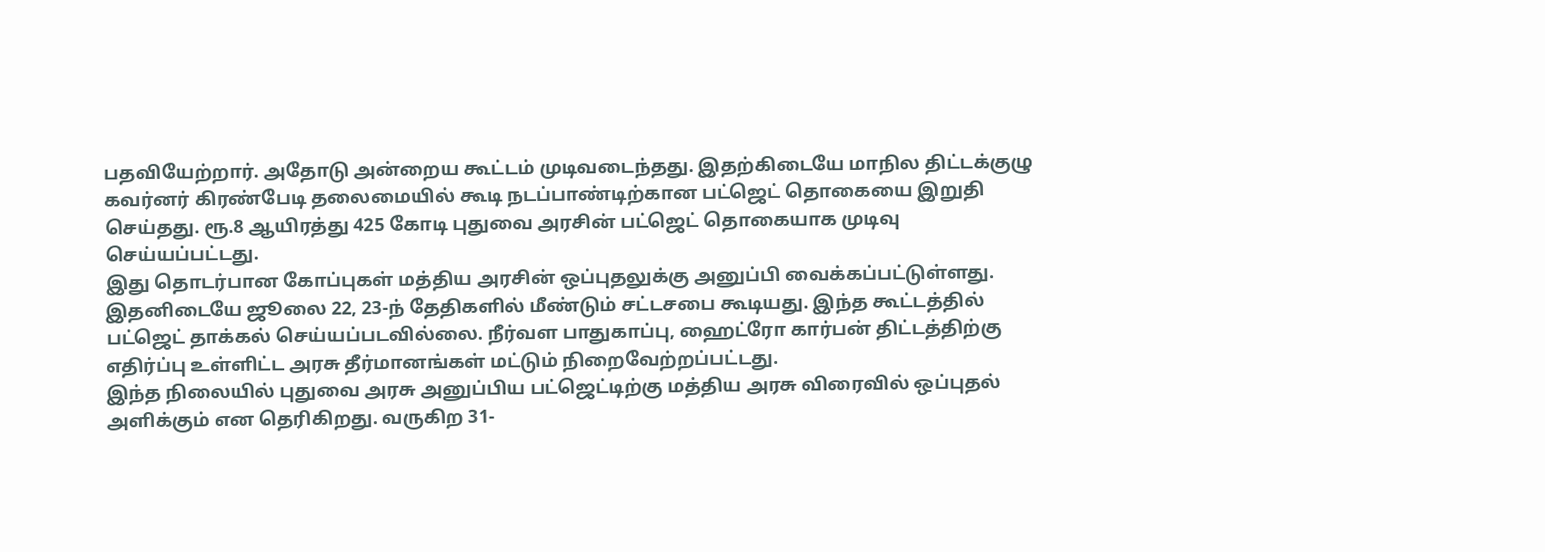பதவியேற்றார். அதோடு அன்றைய கூட்டம் முடிவடைந்தது. இதற்கிடையே மாநில திட்டக்குழு கவர்னர் கிரண்பேடி தலைமையில் கூடி நடப்பாண்டிற்கான பட்ஜெட் தொகையை இறுதி செய்தது. ரூ.8 ஆயிரத்து 425 கோடி புதுவை அரசின் பட்ஜெட் தொகையாக முடிவு செய்யப்பட்டது.
இது தொடர்பான கோப்புகள் மத்திய அரசின் ஒப்புதலுக்கு அனுப்பி வைக்கப்பட்டுள்ளது.
இதனிடையே ஜூலை 22, 23-ந் தேதிகளில் மீண்டும் சட்டசபை கூடியது. இந்த கூட்டத்தில் பட்ஜெட் தாக்கல் செய்யப்படவில்லை. நீர்வள பாதுகாப்பு, ஹைட்ரோ கார்பன் திட்டத்திற்கு எதிர்ப்பு உள்ளிட்ட அரசு தீர்மானங்கள் மட்டும் நிறைவேற்றப்பட்டது.
இந்த நிலையில் புதுவை அரசு அனுப்பிய பட்ஜெட்டிற்கு மத்திய அரசு விரைவில் ஒப்புதல் அளிக்கும் என தெரிகிறது. வருகிற 31-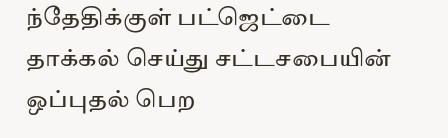ந்தேதிக்குள் பட்ஜெட்டை தாக்கல் செய்து சட்டசபையின் ஒப்புதல் பெற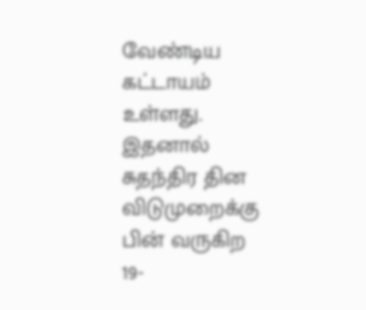வேண்டிய கட்டாயம் உள்ளது.
இதனால் சுதந்திர தின விடுமுறைக்கு பின் வருகிற 19-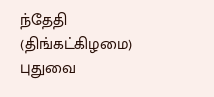ந்தேதி (திங்கட்கிழமை) புதுவை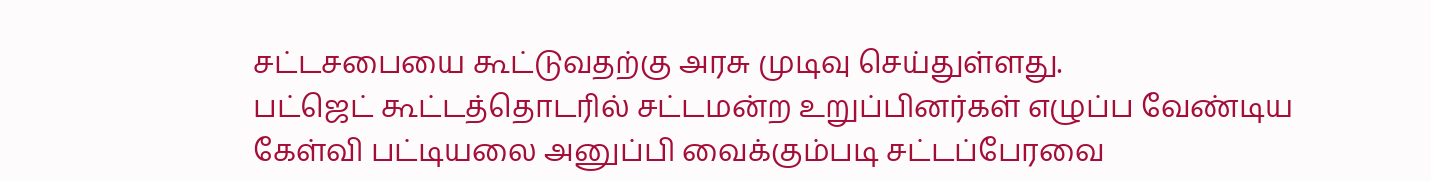சட்டசபையை கூட்டுவதற்கு அரசு முடிவு செய்துள்ளது.
பட்ஜெட் கூட்டத்தொடரில் சட்டமன்ற உறுப்பினர்கள் எழுப்ப வேண்டிய கேள்வி பட்டியலை அனுப்பி வைக்கும்படி சட்டப்பேரவை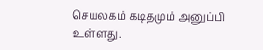செயலகம் கடிதமும் அனுப்பி உள்ளது.